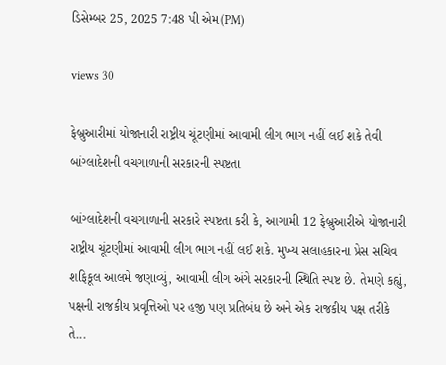ડિસેમ્બર 25, 2025 7:48 પી એમ(PM)

views 30

ફેબ્રુઆરીમાં યોજાનારી રાષ્ટ્રીય ચૂંટણીમાં આવામી લીગ ભાગ નહીં લઈ શકે તેવી બાંગ્લાદેશની વચગાળાની સરકારની સ્પષ્ટતા

બાંગ્લાદેશની વચગાળાની સરકારે સ્પષ્ટતા કરી કે, આગામી 12 ફેબ્રુઆરીએ યોજાનારી રાષ્ટ્રીય ચૂંટણીમાં આવામી લીગ ભાગ નહીં લઈ શકે. મુખ્ય સલાહકારના પ્રેસ સચિવ શફિકૂલ આલમે જણાવ્યું, આવામી લીગ અંગે સરકારની સ્થિતિ સ્પષ્ટ છે. તેમણે કહ્યું, પક્ષની રાજકીય પ્રવૃત્તિઓ પર હજી પણ પ્રતિબંધ છે અને એક રાજકીય પક્ષ તરીકે તે...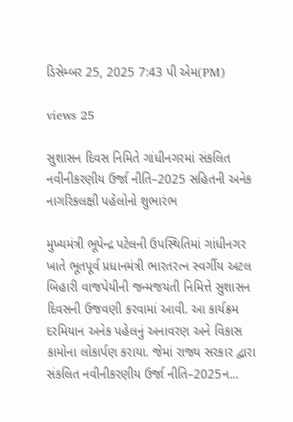ડિસેમ્બર 25, 2025 7:43 પી એમ(PM)

views 25

સુશાસન દિવસ નિમિતે ગાંધીનગરમાં સંકલિત નવીનીકરણીય ઉર્જા નીતિ–2025 સહિતની અનેક નાગરિકલક્ષી પહેલોનો શુભારંભ

મુખ્યમંત્રી ભૂપેન્દ્ર પટેલની ઉપસ્થિતિમાં ગાંધીનગર ખાતે ભૂતપૂર્વ પ્રધાનમંત્રી ભારતરત્ન સ્વર્ગીય અટલ બિહારી વાજપેયીની જન્મજયંતી નિમિત્તે સુશાસન દિવસની ઉજવણી કરવામાં આવી. આ કાર્યક્રમ દરમિયાન અનેક પહેલનું અનાવરણ અને વિકાસ કામોના લોકાર્પણ કરાયા. જેમાં રાજ્ય સરકાર દ્વારા સંકલિત નવીનીકરણીય ઉર્જા નીતિ–2025ન...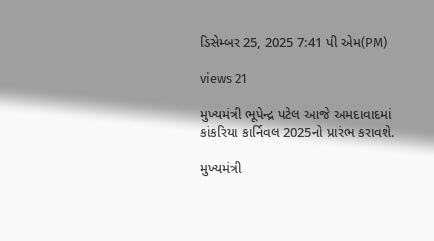ડિસેમ્બર 25, 2025 7:41 પી એમ(PM)

views 21

મુખ્યમંત્રી ભૂપેન્દ્ર પટેલ આજે અમદાવાદમાં કાંકરિયા કાર્નિવલ 2025નો પ્રારંભ કરાવશે.

મુખ્યમંત્રી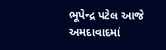ભૂપેન્દ્ર પટેલ આજે અમદાવાદમાં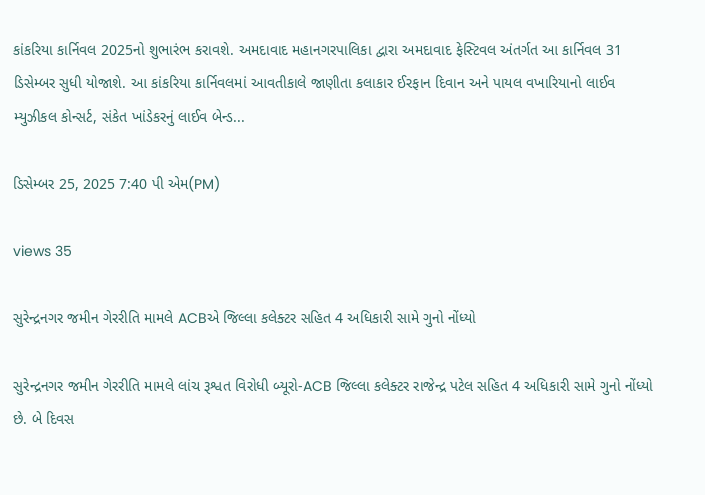કાંકરિયા કાર્નિવલ 2025નો શુભારંભ કરાવશે. અમદાવાદ મહાનગરપાલિકા દ્વારા અમદાવાદ ફેસ્ટિવલ અંતર્ગત આ કાર્નિવલ 31 ડિસેમ્બર સુધી યોજાશે. આ કાંકરિયા કાર્નિવલમાં આવતીકાલે જાણીતા કલાકાર ઈરફાન દિવાન અને પાયલ વખારિયાનો લાઈવ મ્યુઝીકલ કોન્સર્ટ, સંકેત ખાંડેકરનું લાઈવ બેન્ડ...

ડિસેમ્બર 25, 2025 7:40 પી એમ(PM)

views 35

સુરેન્દ્રનગર જમીન ગેરરીતિ મામલે ACBએ જિલ્લા કલેક્ટર સહિત 4 અધિકારી સામે ગુનો નોંધ્યો

સુરેન્દ્રનગર જમીન ગેરરીતિ મામલે લાંચ રૂશ્વત વિરોધી બ્યૂરો-ACB જિલ્લા કલેક્ટર રાજેન્દ્ર પટેલ સહિત 4 અધિકારી સામે ગુનો નોંધ્યો છે. બે દિવસ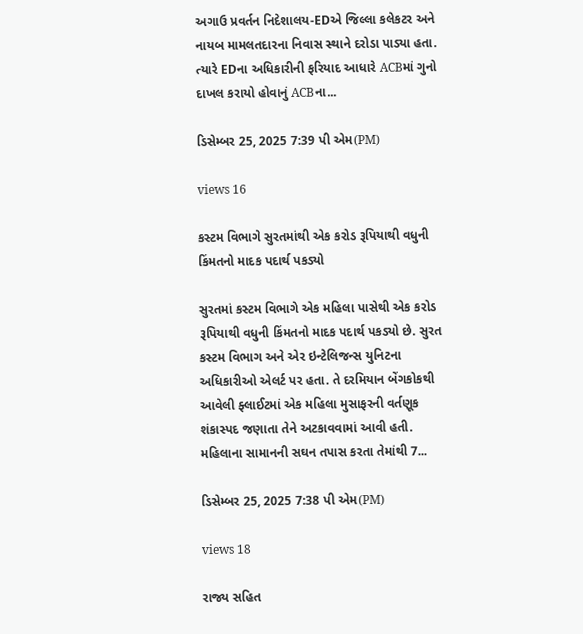અગાઉ પ્રવર્તન નિદેશાલય-EDએ જિલ્લા કલેકટર અને નાયબ મામલતદારના નિવાસ સ્થાને દરોડા પાડ્યા હતા. ત્યારે EDના અધિકારીની ફરિયાદ આધારે ACBમાં ગુનો દાખલ કરાયો હોવાનું ACBના...

ડિસેમ્બર 25, 2025 7:39 પી એમ(PM)

views 16

કસ્ટમ વિભાગે સુરતમાંથી એક કરોડ રૂપિયાથી વધુની કિંમતનો માદક પદાર્થ પકડ્યો

સુરતમાં કસ્ટમ વિભાગે એક મહિલા પાસેથી એક કરોડ રૂપિયાથી વધુની કિંમતનો માદક પદાર્થ પકડ્યો છે. સુરત કસ્ટમ વિભાગ અને એર ઇન્ટેલિજન્સ યુનિટના અધિકારીઓ એલર્ટ પર હતા. તે દરમિયાન બેંગકોકથી આવેલી ફ્લાઈટમાં એક મહિલા મુસાફરની વર્તણૂક શંકાસ્પદ જણાતા તેને અટકાવવામાં આવી હતી. મહિલાના સામાનની સઘન તપાસ કરતા તેમાંથી 7...

ડિસેમ્બર 25, 2025 7:38 પી એમ(PM)

views 18

રાજ્ય સહિત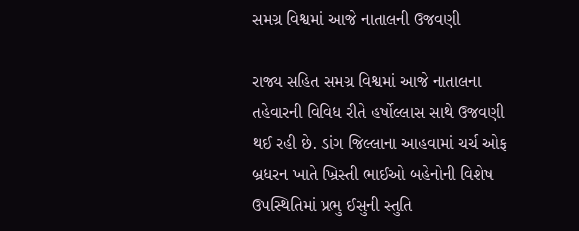સમગ્ર વિશ્વમાં આજે નાતાલની ઉજવણી

રાજ્ય સહિત સમગ્ર વિશ્વમાં આજે નાતાલના તહેવારની વિવિધ રીતે હર્ષોલ્લાસ સાથે ઉજવણી થઈ રહી છે. ડાંગ જિલ્લાના આહવામાં ચર્ચ ઓફ બ્રધરન ખાતે ખ્રિસ્તી ભાઈઓ બહેનોની વિશેષ ઉપસ્થિતિમાં પ્રભુ ઈસુની સ્તુતિ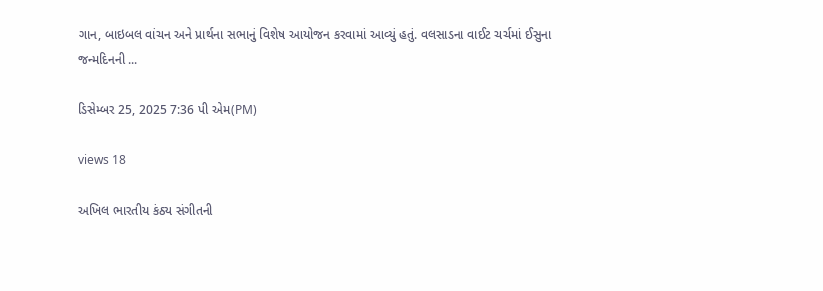ગાન, બાઇબલ વાંચન અને પ્રાર્થના સભાનું વિશેષ આયોજન કરવામાં આવ્યું હતું. વલસાડના વાઈટ ચર્ચમાં ઈસુના જન્મદિનની ...

ડિસેમ્બર 25, 2025 7:36 પી એમ(PM)

views 18

અખિલ ભારતીય કંઠ્ય સંગીતની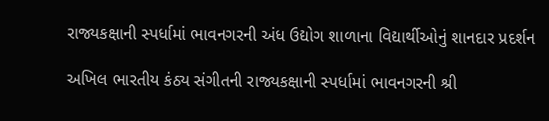રાજ્યકક્ષાની સ્પર્ધામાં ભાવનગરની અંધ ઉદ્યોગ શાળાના વિદ્યાર્થીઓનું શાનદાર પ્રદર્શન

અખિલ ભારતીય કંઠ્ય સંગીતની રાજ્યકક્ષાની સ્પર્ધામાં ભાવનગરની શ્રી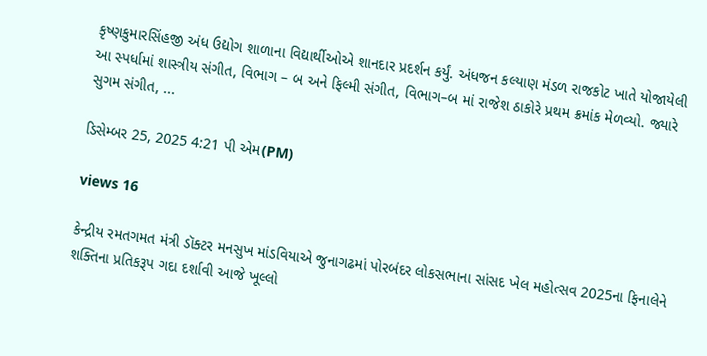કૃષ્ણકુમારસિંહજી અંધ ઉદ્યોગ શાળાના વિદ્યાર્થીઓએ શાનદાર પ્રદર્શન કર્યું. અંધજન કલ્યાણ મંડળ રાજકોટ ખાતે યોજાયેલી આ સ્પર્ધામાં શાસ્ત્રીય સંગીત, વિભાગ – બ અને ફિલ્મી સંગીત, વિભાગ–બ માં રાજેશ ઠાકોરે પ્રથમ ક્રમાંક મેળવ્યો. જ્યારે સુગમ સંગીત, ...

ડિસેમ્બર 25, 2025 4:21 પી એમ(PM)

views 16

કેન્દ્રીય રમતગમત મંત્રી ડૉક્ટર મનસુખ માંડવિયાએ જુનાગઢમાં પોરબંદર લોકસભાના સાંસદ ખેલ મહોત્સવ 2025ના ફિનાલેને શક્તિના પ્રતિકરૂપ ગદા દર્શાવી આજે ખૂલ્લો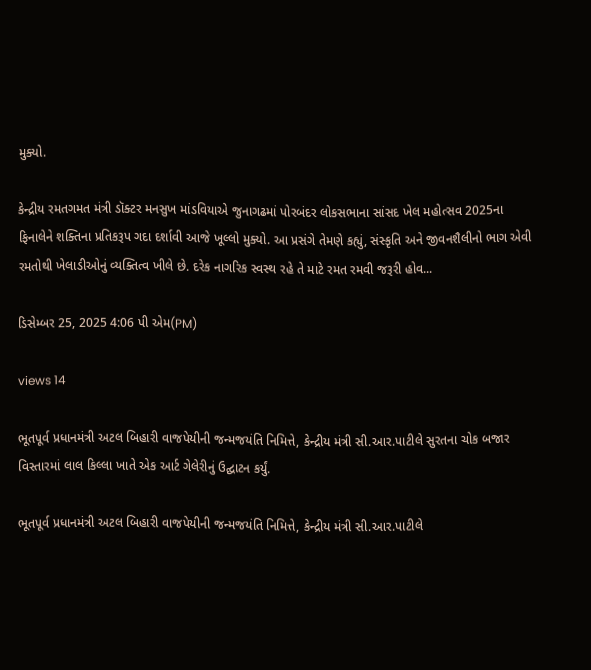મુક્યો.

કેન્દ્રીય રમતગમત મંત્રી ડૉક્ટર મનસુખ માંડવિયાએ જુનાગઢમાં પોરબંદર લોકસભાના સાંસદ ખેલ મહોત્સવ 2025ના ફિનાલેને શક્તિના પ્રતિકરૂપ ગદા દર્શાવી આજે ખૂલ્લો મુક્યો. આ પ્રસંગે તેમણે કહ્યું, સંસ્કૃતિ અને જીવનશૈલીનો ભાગ એવી રમતોથી ખેલાડીઓનું વ્યક્તિત્વ ખીલે છે. દરેક નાગરિક સ્વસ્થ રહે તે માટે રમત રમવી જરૂરી હોવ...

ડિસેમ્બર 25, 2025 4:06 પી એમ(PM)

views 14

ભૂતપૂર્વ પ્રધાનમંત્રી અટલ બિહારી વાજપેયીની જન્મજયંતિ નિમિત્તે, કેન્દ્રીય મંત્રી સી.આર.પાટીલે સુરતના ચોક બજાર વિસ્તારમાં લાલ કિલ્લા ખાતે એક આર્ટ ગેલેરીનું ઉદ્ઘાટન કર્યું.

ભૂતપૂર્વ પ્રધાનમંત્રી અટલ બિહારી વાજપેયીની જન્મજયંતિ નિમિત્તે, કેન્દ્રીય મંત્રી સી.આર.પાટીલે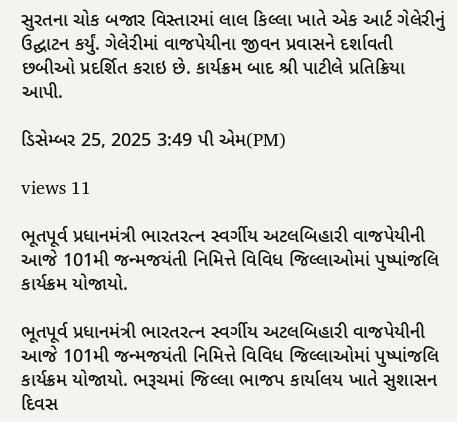સુરતના ચોક બજાર વિસ્તારમાં લાલ કિલ્લા ખાતે એક આર્ટ ગેલેરીનું ઉદ્ઘાટન કર્યું. ગેલેરીમાં વાજપેયીના જીવન પ્રવાસને દર્શાવતી છબીઓ પ્રદર્શિત કરાઇ છે. કાર્યક્રમ બાદ શ્રી પાટીલે પ્રતિક્રિયા આપી.

ડિસેમ્બર 25, 2025 3:49 પી એમ(PM)

views 11

ભૂતપૂર્વ પ્રધાનમંત્રી ભારતરત્ન સ્વર્ગીય અટલબિહારી વાજપેયીની આજે 101મી જન્મજયંતી નિમિત્તે વિવિધ જિલ્લાઓમાં પુષ્પાંજલિ કાર્યક્રમ યોજાયો.

ભૂતપૂર્વ પ્રધાનમંત્રી ભારતરત્ન સ્વર્ગીય અટલબિહારી વાજપેયીની આજે 101મી જન્મજયંતી નિમિત્તે વિવિધ જિલ્લાઓમાં પુષ્પાંજલિ કાર્યક્રમ યોજાયો. ભરૂચમાં જિલ્લા ભાજપ કાર્યાલય ખાતે સુશાસન દિવસ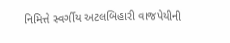નિમિત્તે સ્વર્ગીય અટલબિહારી વાજપેયીની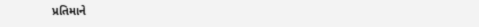પ્રતિમાને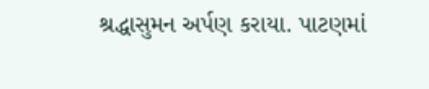શ્રદ્ધાસુમન અર્પણ કરાયા. પાટણમાં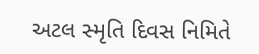અટલ સ્મૃતિ દિવસ નિમિતે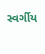સ્વર્ગીય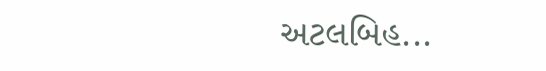અટલબિહ...